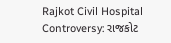Rajkot Civil Hospital Controversy: રાજકોટ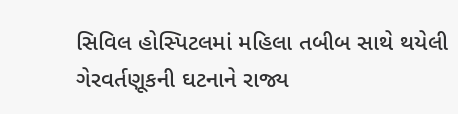સિવિલ હોસ્પિટલમાં મહિલા તબીબ સાથે થયેલી ગેરવર્તણૂકની ઘટનાને રાજ્ય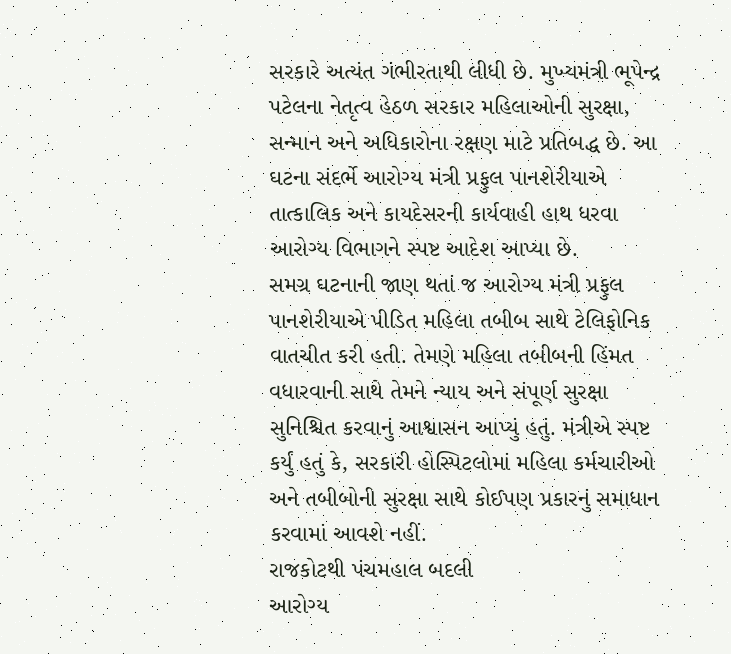સરકારે અત્યંત ગંભીરતાથી લીધી છે. મુખ્યમંત્રી ભૂપેન્દ્ર પટેલના નેતૃત્વ હેઠળ સરકાર મહિલાઓની સુરક્ષા, સન્માન અને અધિકારોના રક્ષણ માટે પ્રતિબદ્ધ છે. આ ઘટના સંદર્ભે આરોગ્ય મંત્રી પ્રફુલ પાનશેરીયાએ તાત્કાલિક અને કાયદેસરની કાર્યવાહી હાથ ધરવા આરોગ્ય વિભાગને સ્પષ્ટ આદેશ આપ્યા છે.
સમગ્ર ઘટનાની જાણ થતાં જ આરોગ્ય મંત્રી પ્રફુલ પાનશેરીયાએ પીડિત મહિલા તબીબ સાથે ટેલિફોનિક વાતચીત કરી હતી. તેમણે મહિલા તબીબની હિંમત વધારવાની સાથે તેમને ન્યાય અને સંપૂર્ણ સુરક્ષા સુનિશ્ચિત કરવાનું આશ્વાસન આપ્યું હતું. મંત્રીએ સ્પષ્ટ કર્યું હતું કે, સરકારી હોસ્પિટલોમાં મહિલા કર્મચારીઓ અને તબીબોની સુરક્ષા સાથે કોઈપણ પ્રકારનું સમાધાન કરવામાં આવશે નહીં.
રાજકોટથી પંચમહાલ બદલી
આરોગ્ય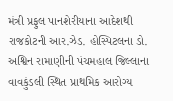મંત્રી પ્રફુલ પાનશેરીયાના આદેશથી રાજકોટની આર.ઝેડ. હોસ્પિટલના ડો. અશ્વિન રામાણીની પંચમહાલ જિલ્લાના વાવકુંડલી સ્થિત પ્રાથમિક આરોગ્ય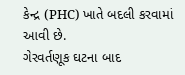કેન્દ્ર (PHC) ખાતે બદલી કરવામાં આવી છે.
ગેરવર્તણૂક ઘટના બાદ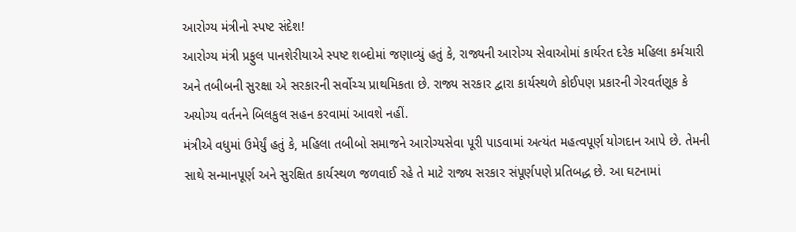આરોગ્ય મંત્રીનો સ્પષ્ટ સંદેશ!
આરોગ્ય મંત્રી પ્રફુલ પાનશેરીયાએ સ્પષ્ટ શબ્દોમાં જણાવ્યું હતું કે, રાજ્યની આરોગ્ય સેવાઓમાં કાર્યરત દરેક મહિલા કર્મચારી અને તબીબની સુરક્ષા એ સરકારની સર્વોચ્ચ પ્રાથમિકતા છે. રાજ્ય સરકાર દ્વારા કાર્યસ્થળે કોઈપણ પ્રકારની ગેરવર્તણૂક કે અયોગ્ય વર્તનને બિલકુલ સહન કરવામાં આવશે નહીં.
મંત્રીએ વધુમાં ઉમેર્યું હતું કે, મહિલા તબીબો સમાજને આરોગ્યસેવા પૂરી પાડવામાં અત્યંત મહત્વપૂર્ણ યોગદાન આપે છે. તેમની સાથે સન્માનપૂર્ણ અને સુરક્ષિત કાર્યસ્થળ જળવાઈ રહે તે માટે રાજ્ય સરકાર સંપૂર્ણપણે પ્રતિબદ્ધ છે. આ ઘટનામાં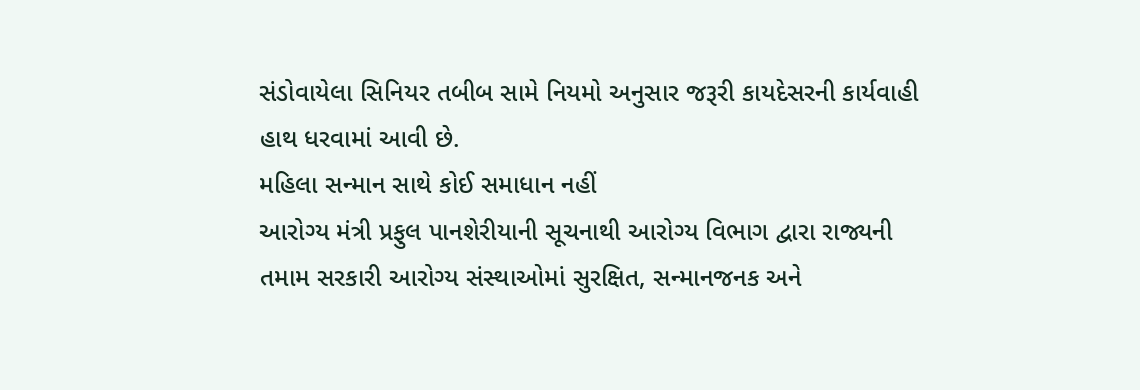સંડોવાયેલા સિનિયર તબીબ સામે નિયમો અનુસાર જરૂરી કાયદેસરની કાર્યવાહી હાથ ધરવામાં આવી છે.
મહિલા સન્માન સાથે કોઈ સમાધાન નહીં
આરોગ્ય મંત્રી પ્રફુલ પાનશેરીયાની સૂચનાથી આરોગ્ય વિભાગ દ્વારા રાજ્યની તમામ સરકારી આરોગ્ય સંસ્થાઓમાં સુરક્ષિત, સન્માનજનક અને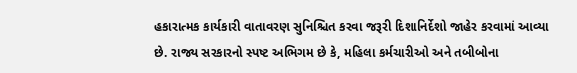હકારાત્મક કાર્યકારી વાતાવરણ સુનિશ્ચિત કરવા જરૂરી દિશાનિર્દેશો જાહેર કરવામાં આવ્યા છે. રાજ્ય સરકારનો સ્પષ્ટ અભિગમ છે કે, મહિલા કર્મચારીઓ અને તબીબોના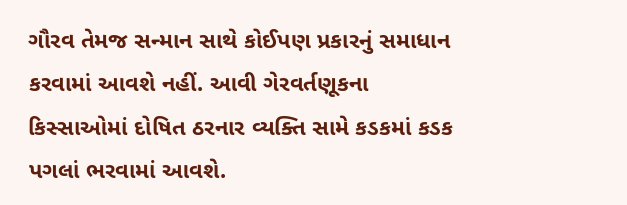ગૌરવ તેમજ સન્માન સાથે કોઈપણ પ્રકારનું સમાધાન કરવામાં આવશે નહીં. આવી ગેરવર્તણૂકના કિસ્સાઓમાં દોષિત ઠરનાર વ્યક્તિ સામે કડકમાં કડક પગલાં ભરવામાં આવશે.